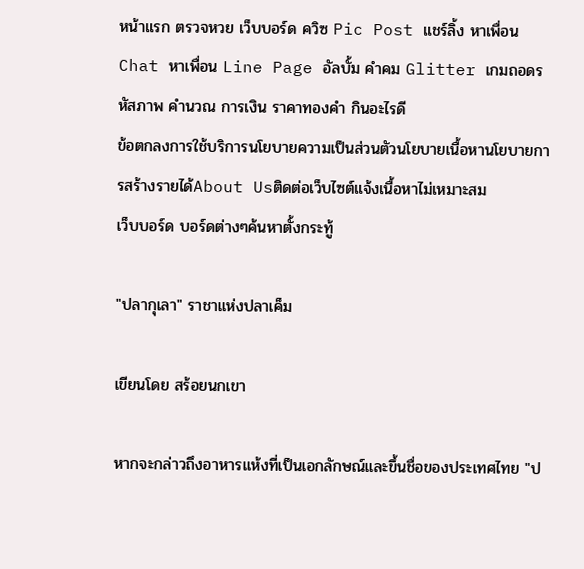หน้าแรก ตรวจหวย เว็บบอร์ด ควิซ Pic Post แชร์ลิ้ง หาเพื่อน Chat หาเพื่อน Line Page อัลบั้ม คำคม Glitter เกมถอดรหัสภาพ คำนวณ การเงิน ราคาทองคำ กินอะไรดี
ข้อตกลงการใช้บริการนโยบายความเป็นส่วนตัวนโยบายเนื้อหานโยบายการสร้างรายได้About Usติดต่อเว็บไซต์แจ้งเนื้อหาไม่เหมาะสม
เว็บบอร์ด บอร์ดต่างๆค้นหาตั้งกระทู้

"ปลากุเลา" ราชาแห่งปลาเค็ม

เขียนโดย สร้อยนกเขา

หากจะกล่าวถึงอาหารแห้งที่เป็นเอกลักษณ์และขึ้นชื่อของประเทศไทย "ป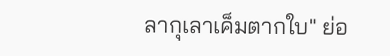ลากุเลาเค็มตากใบ" ย่อ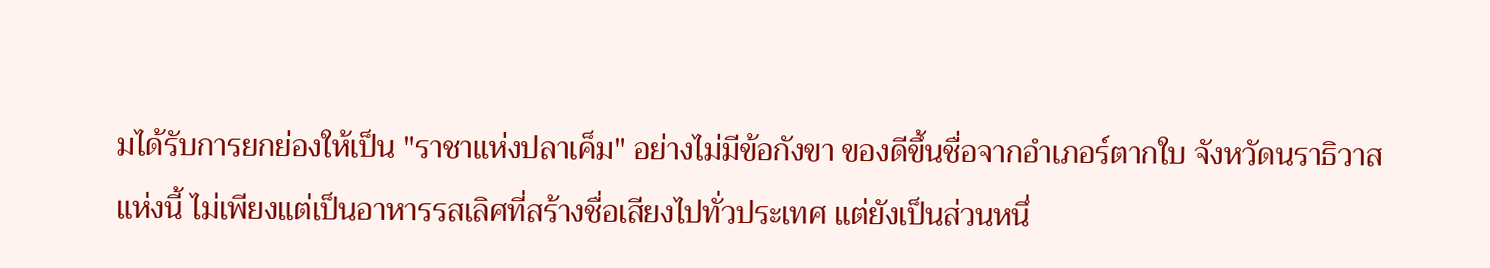มได้รับการยกย่องให้เป็น "ราชาแห่งปลาเค็ม" อย่างไม่มีข้อกังขา ของดีขึ้นชื่อจากอำเภอร์ตากใบ จังหวัดนราธิวาส แห่งนี้ ไม่เพียงแต่เป็นอาหารรสเลิศที่สร้างชื่อเสียงไปทั่วประเทศ แต่ยังเป็นส่วนหนึ่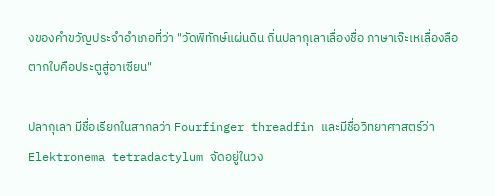งของคำขวัญประจำอำเภอที่ว่า "วัดพิทักษ์แผ่นดิน ถิ่นปลากุเลาเลื่องชื่อ ภาษาเจ๊ะเหเลื่องลือ ตากใบคือประตูสู่อาเซียน"

ปลากุเลา มีชื่อเรียกในสากลว่า Fourfinger threadfin และมีชื่อวิทยาศาสตร์ว่า Elektronema tetradactylum จัดอยู่ในวง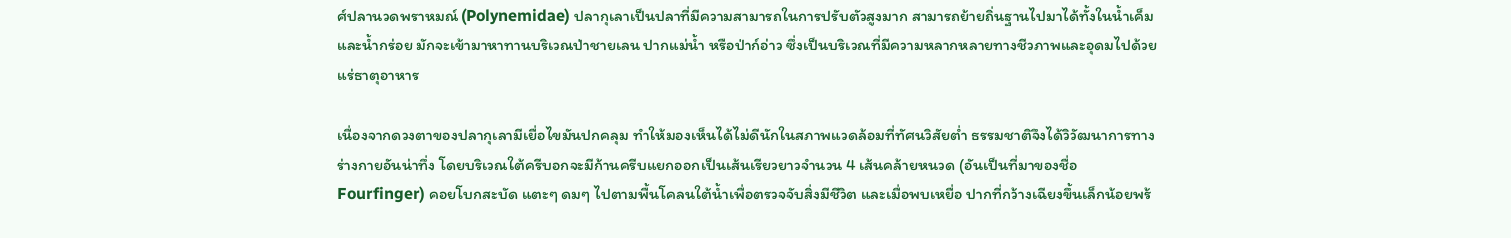ศ์ปลานวดพราหมณ์ (Polynemidae) ปลากุเลาเป็นปลาที่มีความสามารถในการปรับตัวสูงมาก สามารถย้ายถิ่นฐานไปมาได้ทั้งในน้ำเค็มและน้ำกร่อย มักจะเข้ามาหาทานบริเวณป่าชายเลน ปากแม่น้ำ หรือป่าก์อ่าว ซึ่งเป็นบริเวณที่มีความหลากหลายทางชีวภาพและอุดมไปด้วยแร่ธาตุอาหาร

เนื่องจากดวงตาของปลากุเลามีเยื่อไขมันปกคลุม ทำให้มองเห็นได้ไม่ดีนักในสภาพแวดล้อมที่ทัศนวิสัยต่ำ ธรรมชาติจึงได้วิวัฒนาการทางร่างกายอันน่าทึ่ง โดยบริเวณใต้ครีบอกจะมีก้านครีบแยกออกเป็นเส้นเรียวยาวจำนวน 4 เส้นคล้ายหนวด (อันเป็นที่มาของชื่อ Fourfinger) คอยโบกสะบัด แตะๆ ดมๆ ไปตามพื้นโคลนใต้น้ำเพื่อตรวจจับสิ่งมีชีวิต และเมื่อพบเหยื่อ ปากที่กว้างเฉียงขึ้นเล็กน้อยพร้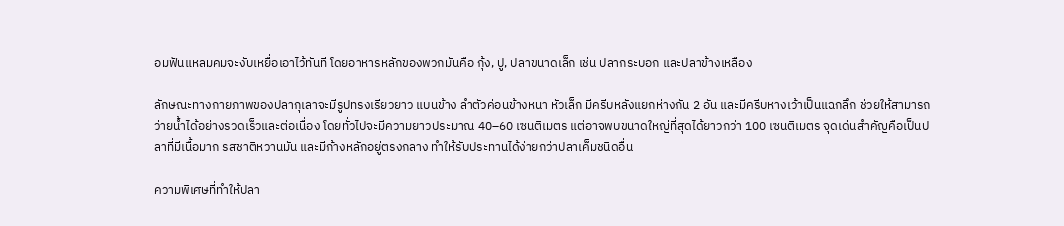อมฟันแหลมคมจะงับเหยื่อเอาไว้ทันที โดยอาหารหลักของพวกมันคือ กุ้ง, ปู, ปลาขนาดเล็ก เช่น ปลากระบอก และปลาข้างเหลือง

ลักษณะทางกายภาพของปลากุเลาจะมีรูปทรงเรียวยาว แบนข้าง ลำตัวค่อนข้างหนา หัวเล็ก มีครีบหลังแยกห่างกัน 2 อัน และมีครีบหางเว้าเป็นแฉกลึก ช่วยให้สามารถว่ายน้ำได้อย่างรวดเร็วและต่อเนื่อง โดยทั่วไปจะมีความยาวประมาณ 40–60 เซนติเมตร แต่อาจพบขนาดใหญ่ที่สุดได้ยาวกว่า 100 เซนติเมตร จุดเด่นสำคัญคือเป็นปลาที่มีเนื้อมาก รสชาติหวานมัน และมีก้างหลักอยู่ตรงกลาง ทำให้รับประทานได้ง่ายกว่าปลาเค็มชนิดอื่น

ความพิเศษที่ทำให้ปลา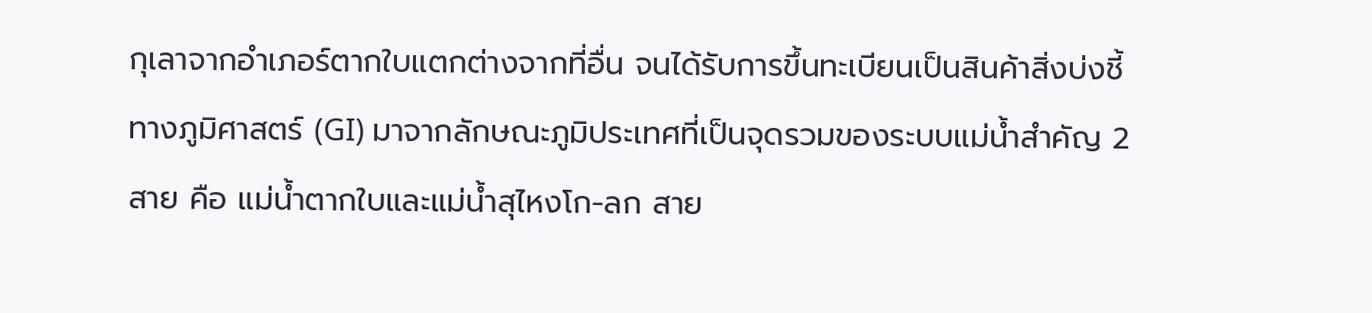กุเลาจากอำเภอร์ตากใบแตกต่างจากที่อื่น จนได้รับการขึ้นทะเบียนเป็นสินค้าสิ่งบ่งชี้ทางภูมิศาสตร์ (GI) มาจากลักษณะภูมิประเทศที่เป็นจุดรวมของระบบแม่น้ำสำคัญ 2 สาย คือ แม่น้ำตากใบและแม่น้ำสุไหงโก-ลก สาย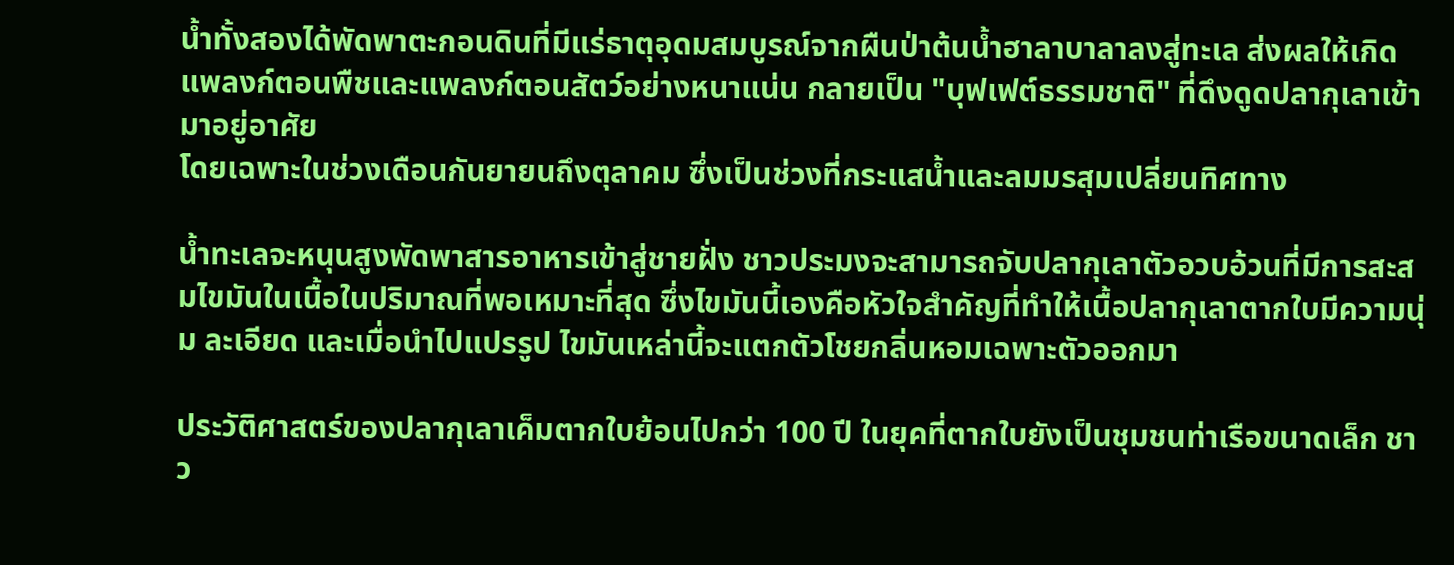น้ำทั้งสองได้พัดพาตะกอนดินที่มีแร่ธาตุอุดมสมบูรณ์จากผืนป่าต้นน้ำฮาลาบาลาลงสู่ทะเล ส่งผลให้เกิดแพลงก์ตอนพืชและแพลงก์ตอนสัตว์อย่างหนาแน่น กลายเป็น "บุฟเฟต์ธรรมชาติ" ที่ดึงดูดปลากุเลาเข้ามาอยู่อาศัย
โดยเฉพาะในช่วงเดือนกันยายนถึงตุลาคม ซึ่งเป็นช่วงที่กระแสน้ำและลมมรสุมเปลี่ยนทิศทาง

น้ำทะเลจะหนุนสูงพัดพาสารอาหารเข้าสู่ชายฝั่ง ชาวประมงจะสามารถจับปลากุเลาตัวอวบอ้วนที่มีการสะสมไขมันในเนื้อในปริมาณที่พอเหมาะที่สุด ซึ่งไขมันนี้เองคือหัวใจสำคัญที่ทำให้เนื้อปลากุเลาตากใบมีความนุ่ม ละเอียด และเมื่อนำไปแปรรูป ไขมันเหล่านี้จะแตกตัวโชยกลิ่นหอมเฉพาะตัวออกมา

ประวัติศาสตร์ของปลากุเลาเค็มตากใบย้อนไปกว่า 100 ปี ในยุคที่ตากใบยังเป็นชุมชนท่าเรือขนาดเล็ก ชาว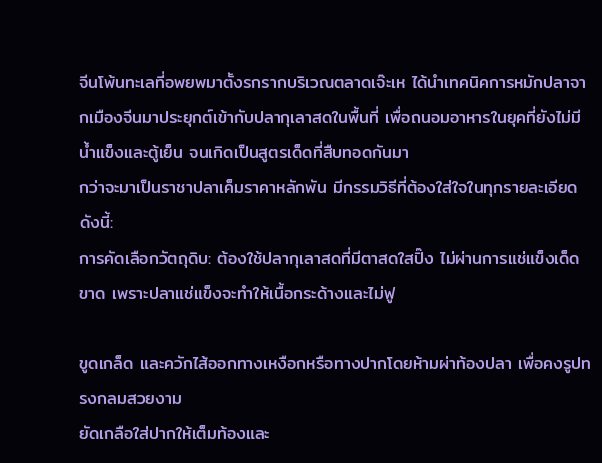จีนโพ้นทะเลที่อพยพมาตั้งรกรากบริเวณตลาดเจ๊ะเห ได้นำเทคนิคการหมักปลาจากเมืองจีนมาประยุกต์เข้ากับปลากุเลาสดในพื้นที่ เพื่อถนอมอาหารในยุคที่ยังไม่มีน้ำแข็งและตู้เย็น จนเกิดเป็นสูตรเด็ดที่สืบทอดกันมา
กว่าจะมาเป็นราชาปลาเค็มราคาหลักพัน มีกรรมวิธีที่ต้องใส่ใจในทุกรายละเอียด ดังนี้:
การคัดเลือกวัตถุดิบ: ต้องใช้ปลากุเลาสดที่มีตาสดใสปิ๊ง ไม่ผ่านการแช่แข็งเด็ดขาด เพราะปลาแช่แข็งจะทำให้เนื้อกระด้างและไม่ฟู

ขูดเกล็ด และควักไส้ออกทางเหงือกหรือทางปากโดยห้ามผ่าท้องปลา เพื่อคงรูปทรงกลมสวยงาม
ยัดเกลือใส่ปากให้เต็มท้องและ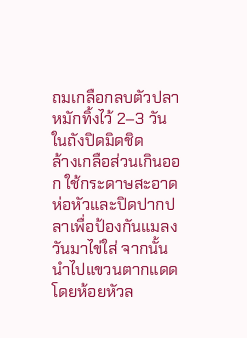ถมเกลือกลบตัวปลา หมักทิ้งไว้ 2–3 วันในถังปิดมิดชิด
ล้างเกลือส่วนเกินออก ใช้กระดาษสะอาดห่อหัวและปิดปากปลาเพื่อป้องกันแมลงวันมาไข่ใส่ จากนั้นนำไปแขวนตากแดดโดยห้อยหัวล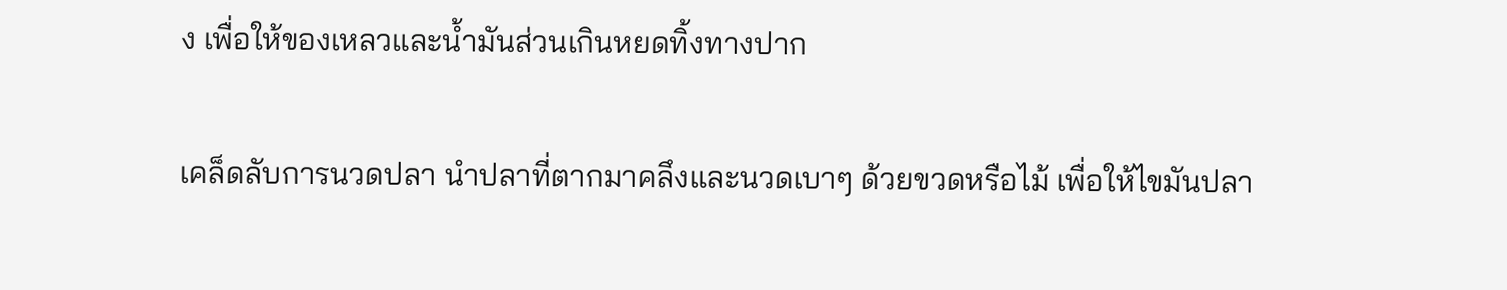ง เพื่อให้ของเหลวและน้ำมันส่วนเกินหยดทิ้งทางปาก

เคล็ดลับการนวดปลา นำปลาที่ตากมาคลึงและนวดเบาๆ ด้วยขวดหรือไม้ เพื่อให้ไขมันปลา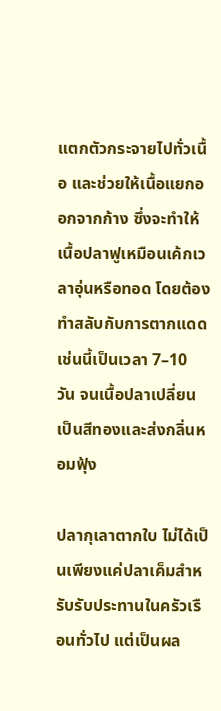แตกตัวกระจายไปทั่วเนื้อ และช่วยให้เนื้อแยกออกจากก้าง ซึ่งจะทำให้เนื้อปลาฟูเหมือนเค้กเวลาอุ่นหรือทอด โดยต้องทำสลับกับการตากแดดเช่นนี้เป็นเวลา 7–10 วัน จนเนื้อปลาเปลี่ยนเป็นสีทองและส่งกลิ่นหอมฟุ้ง

ปลากุเลาตากใบ ไม่ได้เป็นเพียงแค่ปลาเค็มสำหรับรับประทานในครัวเรือนทั่วไป แต่เป็นผล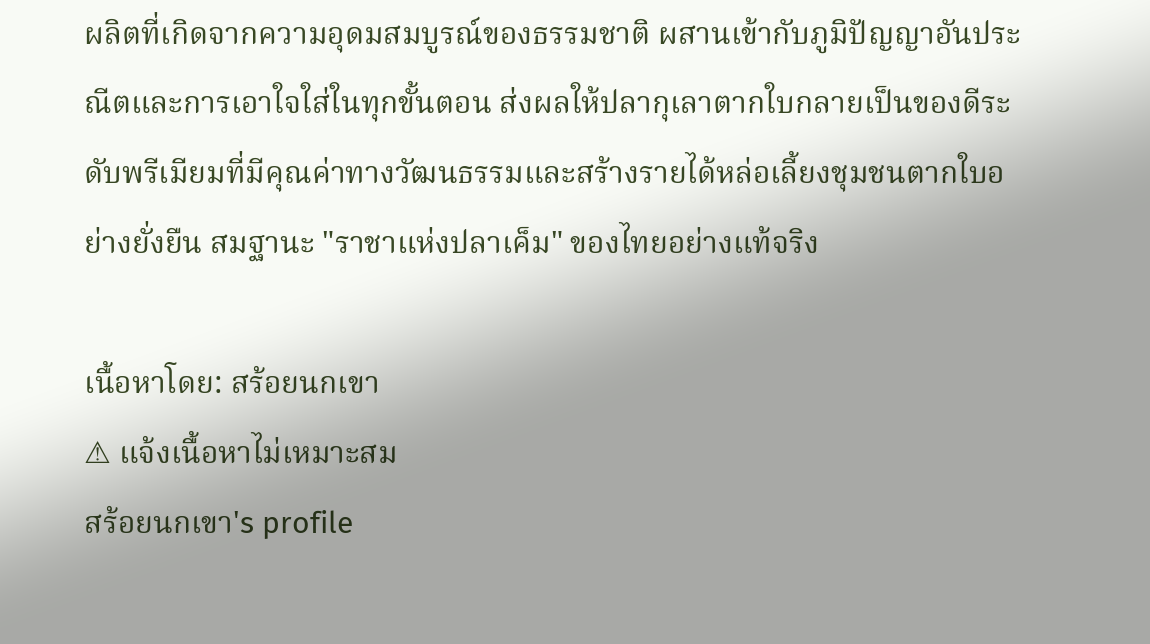ผลิตที่เกิดจากความอุดมสมบูรณ์ของธรรมชาติ ผสานเข้ากับภูมิปัญญาอันประณีตและการเอาใจใส่ในทุกขั้นตอน ส่งผลให้ปลากุเลาตากใบกลายเป็นของดีระดับพรีเมียมที่มีคุณค่าทางวัฒนธรรมและสร้างรายได้หล่อเลี้ยงชุมชนตากใบอย่างยั่งยืน สมฐานะ "ราชาแห่งปลาเค็ม" ของไทยอย่างแท้จริง

เนื้อหาโดย: สร้อยนกเขา
⚠ แจ้งเนื้อหาไม่เหมาะสม
สร้อยนกเขา's profile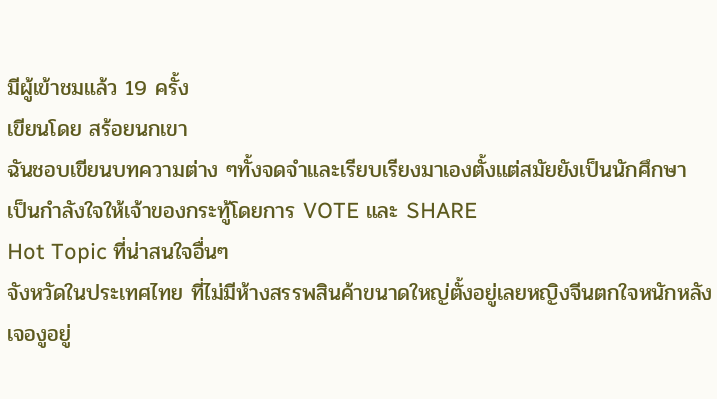มีผู้เข้าชมแล้ว 19 ครั้ง
เขียนโดย สร้อยนกเขา
ฉันชอบเขียนบทความต่าง ๆทั้งจดจำและเรียบเรียงมาเองตั้งแต่สมัยยังเป็นนักศึกษา
เป็นกำลังใจให้เจ้าของกระทู้โดยการ VOTE และ SHARE
Hot Topic ที่น่าสนใจอื่นๆ
จังหวัดในประเทศไทย ที่ไม่มีห้างสรรพสินค้าขนาดใหญ่ตั้งอยู่เลยหญิงจีนตกใจหนักหลังเจองูอยู่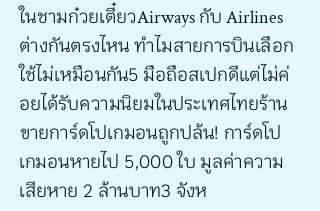ในชามก๋วยเตี๋ยวAirways กับ Airlines ต่างกันตรงไหน ทำไมสายการบินเลือกใช้ไม่เหมือนกัน5 มือถือสเปกดีแต่ไม่ค่อยได้รับความนิยมในประเทศไทยร้านขายการ์ดโปเกมอนถูกปล้น! การ์ดโปเกมอนหายไป 5,000 ใบ มูลค่าความเสียหาย 2 ล้านบาท3 จังห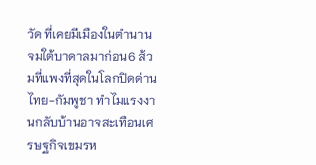วัด ที่เคยมีเมืองในตำนานจมใต้บาดาลมาก่อน6 ส้วมที่แพงที่สุดในโลกปิดด่านไทย-กัมพูชา ทำไมแรงงานกลับบ้านอาจสะเทือนเศรษฐกิจเขมรห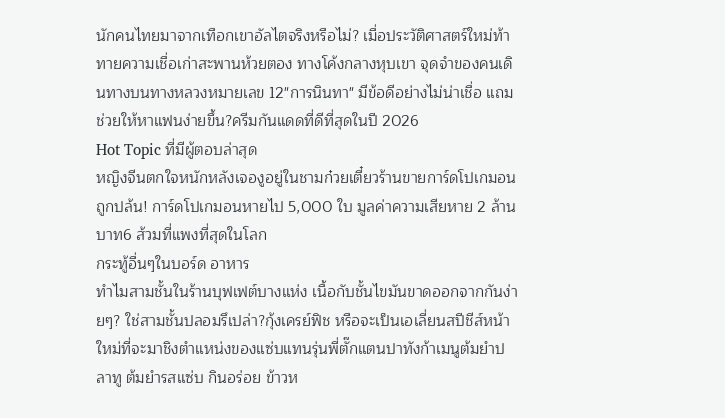นักคนไทยมาจากเทือกเขาอัลไตจริงหรือไม่? เมื่อประวัติศาสตร์ใหม่ท้าทายความเชื่อเก่าสะพานห้วยตอง ทางโค้งกลางหุบเขา จุดจำของคนเดินทางบนทางหลวงหมายเลข 12"การนินทา" มีข้อดีอย่างไม่น่าเชื่อ แถมช่วยให้หาแฟนง่ายขึ้น?ครีมกันแดดที่ดีที่สุดในปี 2026
Hot Topic ที่มีผู้ตอบล่าสุด
หญิงจีนตกใจหนักหลังเจองูอยู่ในชามก๋วยเตี๋ยวร้านขายการ์ดโปเกมอนถูกปล้น! การ์ดโปเกมอนหายไป 5,000 ใบ มูลค่าความเสียหาย 2 ล้านบาท6 ส้วมที่แพงที่สุดในโลก
กระทู้อื่นๆในบอร์ด อาหาร
ทำไมสามชั้นในร้านบุฟเฟต์บางแห่ง เนื้อกับชั้นไขมันขาดออกจากกันง่ายๆ? ใช่สามชั้นปลอมรึเปล่า?กุ้งเครย์ฟิช หรือจะเป็นเอเลี่ยนสปีชีส์หน้าใหม่ที่จะมาชิงตำแหน่งของแซ่บแทนรุ่นพี่ตั๊กแตนปาทังก้าเมนูต้มยำปลาทู ต้มยำรสแซ่บ กินอร่อย ข้าวห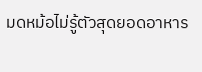มดหม้อไม่รู้ตัวสุดยอดอาหาร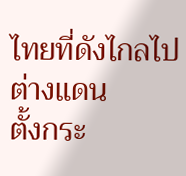ไทยที่ดังไกลไปต่างแดน
ตั้งกระ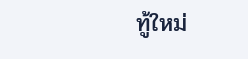ทู้ใหม่